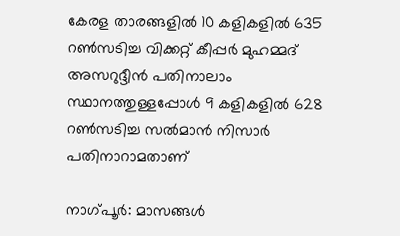കേരള താരങ്ങളില്‍ 10 കളികളില്‍ 635 റണ്‍സടിച്ച വിക്കറ്റ് കീപ്പര്‍ മുഹമ്മദ് അസറുദ്ദീന്‍ പതിനാലാം സ്ഥാനത്തുള്ളപ്പോള്‍ 9 കളികളില്‍ 628 റണ്‍സടിച്ച സല്‍മാന്‍ നിസാര്‍ പതിനാറാമതാണ്

നാഗ്പൂര്‍: മാസങ്ങള്‍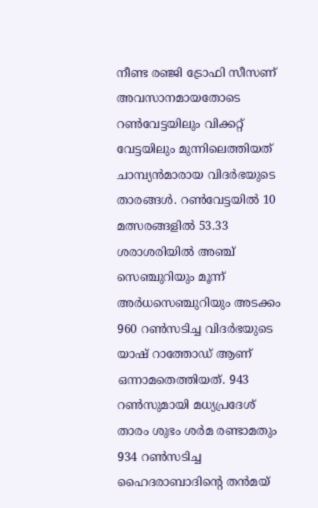നീണ്ട രഞ്ജി ട്രോഫി സീസണ് അവസാനമായതോടെ റണ്‍വേട്ടയിലും വിക്കറ്റ് വേട്ടയിലും മുന്നിലെത്തിയത് ചാമ്പ്യൻമാരായ വിദര്‍ഭയുടെ താരങ്ങള്‍. റണ്‍വേട്ടയില്‍ 10 മത്സരങ്ങളില്‍ 53.33 ശരാശരിയില്‍ അഞ്ച് സെഞ്ചുറിയും മൂന്ന് അര്‍ധസെഞ്ചുറിയും അടക്കം 960 റണ്‍സടിച്ച വിദര്‍ഭയുടെ യാഷ് റാത്തോഡ് ആണ് ഒന്നാമതെത്തിയത്. 943 റണ്‍സുമായി മധ്യപ്രദേശ് താരം ശുഭം ശര്‍മ രണ്ടാമതും 934 റണ്‍സടിച്ച ഹൈദരാബാദിന്‍റെ തന്‍മയ്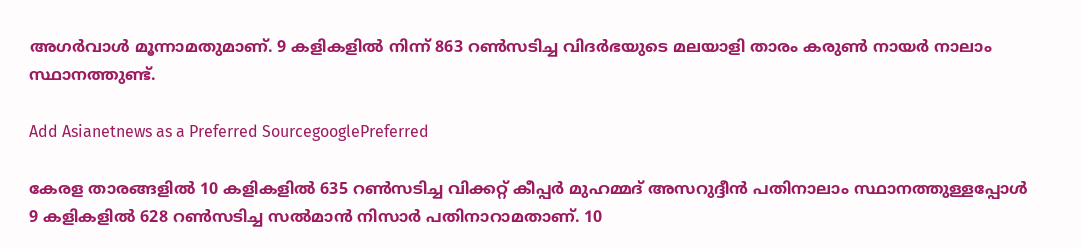അഗര്‍വാള്‍ മൂന്നാമതുമാണ്. 9 കളികളില്‍ നിന്ന് 863 റണ്‍സടിച്ച വിദര്‍ഭയുടെ മലയാളി താരം കരുണ്‍ നായര്‍ നാലാം സ്ഥാനത്തുണ്ട്.

Add Asianetnews as a Preferred SourcegooglePreferred

കേരള താരങ്ങളില്‍ 10 കളികളില്‍ 635 റണ്‍സടിച്ച വിക്കറ്റ് കീപ്പര്‍ മുഹമ്മദ് അസറുദ്ദീന്‍ പതിനാലാം സ്ഥാനത്തുള്ളപ്പോള്‍ 9 കളികളില്‍ 628 റണ്‍സടിച്ച സല്‍മാന്‍ നിസാര്‍ പതിനാറാമതാണ്. 10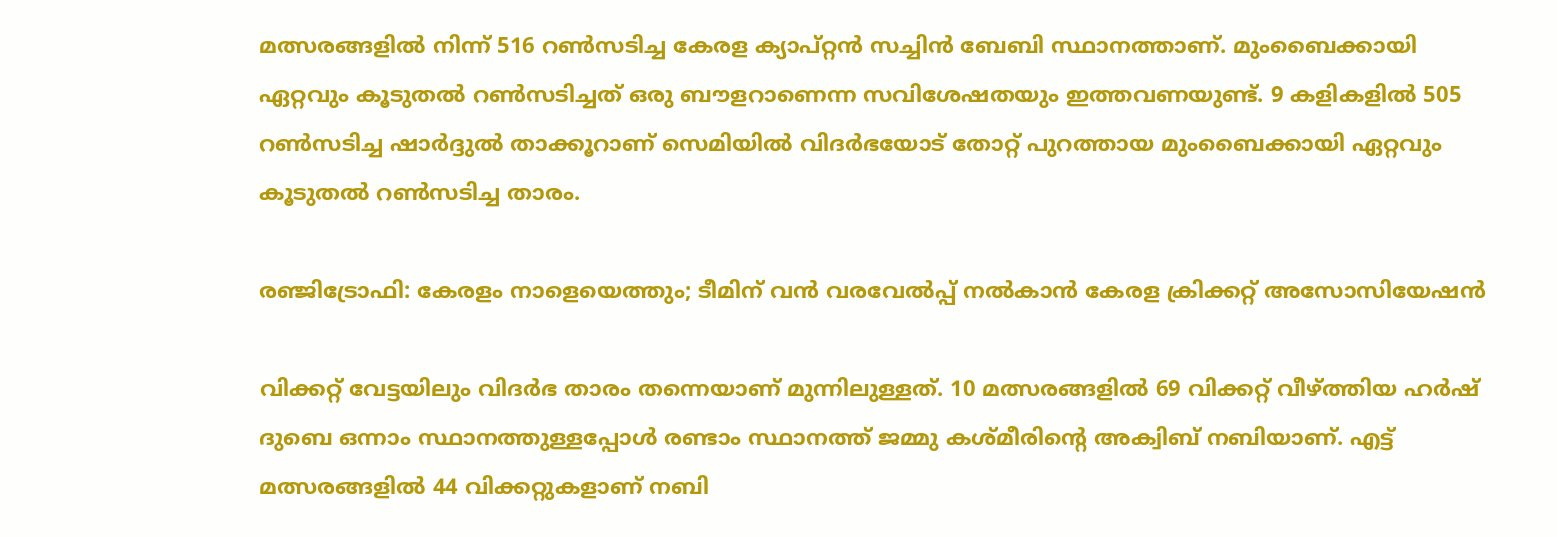മത്സരങ്ങളില്‍ നിന്ന് 516 റണ്‍സടിച്ച കേരള ക്യാപ്റ്റന്‍ സച്ചിന്‍ ബേബി സ്ഥാനത്താണ്. മുംബൈക്കായി ഏറ്റവും കൂടുതല്‍ റണ്‍സടിച്ചത് ഒരു ബൗളറാണെന്ന സവിശേഷതയും ഇത്തവണയുണ്ട്. 9 കളികളില്‍ 505 റണ്‍സടിച്ച ഷാര്‍ദ്ദുല്‍ താക്കൂറാണ് സെമിയില്‍ വിദര്‍ഭയോട് തോറ്റ് പുറത്തായ മുംബൈക്കായി ഏറ്റവും കൂടുതല്‍ റൺസടിച്ച താരം.

രഞ്ജിട്രോഫി: കേരളം നാളെയെത്തും; ടീമിന് വൻ വരവേൽപ്പ് നൽകാൻ കേരള ക്രിക്കറ്റ് അസോസിയേഷൻ

വിക്കറ്റ് വേട്ടയിലും വിദര്‍ഭ താരം തന്നെയാണ് മുന്നിലുള്ളത്. 10 മത്സരങ്ങളില്‍ 69 വിക്കറ്റ് വീഴ്ത്തിയ ഹര്‍ഷ് ദുബെ ഒന്നാം സ്ഥാനത്തുള്ളപ്പോൾ രണ്ടാം സ്ഥാനത്ത് ജമ്മു കശ്മീരിന്‍റെ അക്വിബ് നബിയാണ്. എട്ട് മത്സരങ്ങളില്‍ 44 വിക്കറ്റുകളാണ് നബി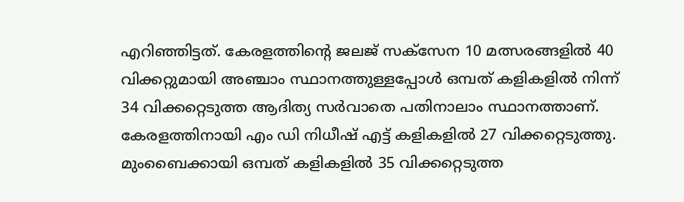എറിഞ്ഞിട്ടത്. കേരളത്തിന്‍റെ ജലജ് സക്സേന 10 മത്സരങ്ങളില്‍ 40 വിക്കറ്റുമായി അഞ്ചാം സ്ഥാനത്തുള്ളപ്പോൾ ഒമ്പത് കളികളില്‍ നിന്ന് 34 വിക്കറ്റെടുത്ത ആദിത്യ സര്‍വാതെ പതിനാലാം സ്ഥാനത്താണ്. കേരളത്തിനായി എം ഡി നിധീഷ് എട്ട് കളികളില്‍ 27 വിക്കറ്റെടുത്തു. മുംബൈക്കായി ഒമ്പത് കളികളില്‍ 35 വിക്കറ്റെടുത്ത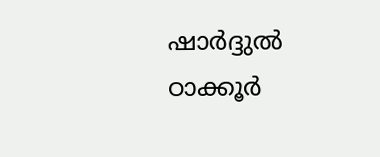ഷാര്‍ദ്ദുല്‍ ഠാക്കൂര്‍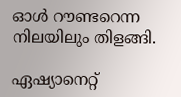ഓള്‍ റൗണ്ടറെന്ന നിലയിലും തിളങ്ങി.

ഏഷ്യാനെറ്റ്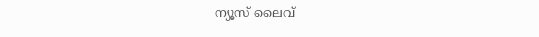ന്യൂസ് ലൈവ്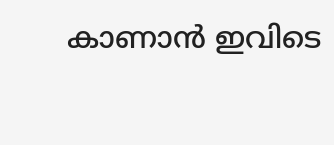കാണാന്‍ ഇവിടെ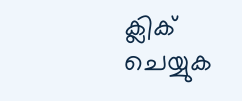ക്ലിക് ചെയ്യുക